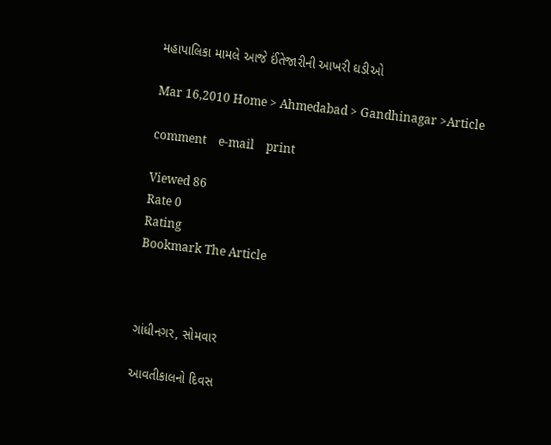મહાપાલિકા મામલે આજે ઈંતેજારીની આખરી ઘડીઓ

Mar 16,2010 Home > Ahmedabad > Gandhinagar >Article

comment    e-mail    print

Viewed 86
Rate 0
Rating
Bookmark The Article



ગાંધીનગર, સોમવાર

આવતીકાલનો દિવસ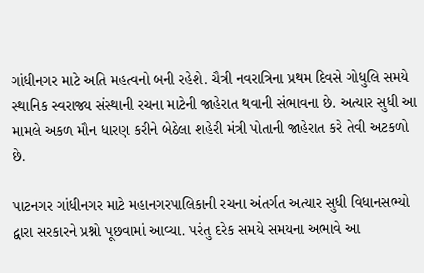ગાંધીનગર માટે અતિ મહત્વનો બની રહેશે. ચૈત્રી નવરાત્રિના પ્રથમ દિવસે ગોધુલિ સમયે સ્થાનિક સ્વરાજ્ય સંસ્થાની રચના માટેની જાહેરાત થવાની સંભાવના છે. અત્યાર સુધી આ મામલે અકળ મૌન ધારણ કરીને બેઠેલા શહેરી મંત્રી પોતાની જાહેરાત કરે તેવી અટકળો છે.

પાટનગર ગાંધીનગર માટે મહાનગરપાલિકાની રચના અંતર્ગત અત્યાર સુધી વિધાનસભ્યો દ્વારા સરકારને પ્રશ્નો પૂછવામાં આવ્યા. પરંતુ દરેક સમયે સમયના અભાવે આ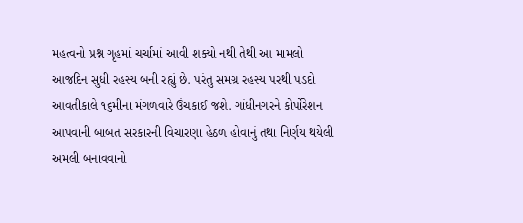મહત્વનો પ્રશ્ન ગૃહમાં ચર્ચામાં આવી શક્યો નથી તેથી આ મામલો આજદિન સુધી રહસ્ય બની રહ્યું છે. પરંતુ સમગ્ર રહસ્ય પરથી પડદો આવતીકાલે ૧૬મીના મંગળવારે ઉંચકાઈ જશે. ગાંધીનગરને કોર્પોરેશન આપવાની બાબત સરકારની વિચારણા હેઠળ હોવાનું તથા નિર્ણય થયેલી અમલી બનાવવાનો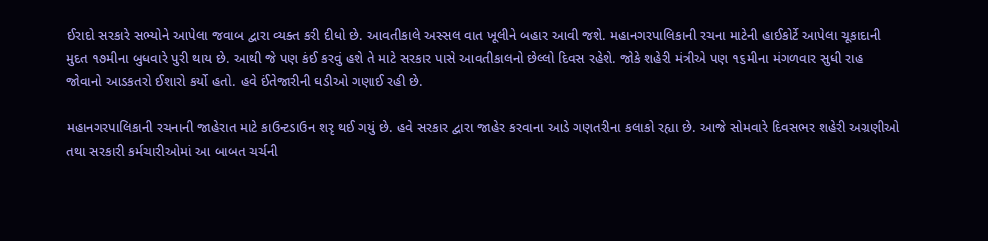ઈરાદો સરકારે સભ્યોને આપેલા જવાબ દ્વારા વ્યક્ત કરી દીધો છે. આવતીકાલે અસ્સલ વાત ખૂલીને બહાર આવી જશે. મહાનગરપાલિકાની રચના માટેની હાઈકોર્ટે આપેલા ચૂકાદાની મુદત ૧૭મીના બુધવારે પુરી થાય છે. આથી જે પણ કંઈ કરવું હશે તે માટે સરકાર પાસે આવતીકાલનો છેલ્લો દિવસ રહેશે. જોકે શહેરી મંત્રીએ પણ ૧૬મીના મંગળવાર સુધી રાહ જોવાનો આડકતરો ઈશારો કર્યો હતો. હવે ઈંતેજારીની ઘડીઓ ગણાઈ રહી છે.

મહાનગરપાલિકાની રચનાની જાહેરાત માટે કાઉન્ટડાઉન શરૃ થઈ ગયું છે. હવે સરકાર દ્વારા જાહેર કરવાના આડે ગણતરીના કલાકો રહ્યા છે. આજે સોમવારે દિવસભર શહેરી અગ્રણીઓ તથા સરકારી કર્મચારીઓમાં આ બાબત ચર્ચની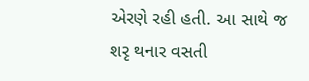એરણે રહી હતી. આ સાથે જ શરૃ થનાર વસતી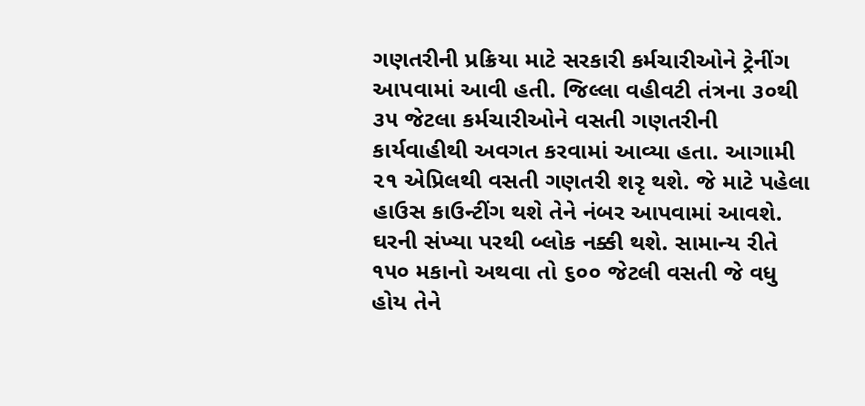ગણતરીની પ્રક્રિયા માટે સરકારી કર્મચારીઓને ટ્રેનીંગ આપવામાં આવી હતી. જિલ્લા વહીવટી તંત્રના ૩૦થી ૩૫ જેટલા કર્મચારીઓને વસતી ગણતરીની કાર્યવાહીથી અવગત કરવામાં આવ્યા હતા. આગામી ૨૧ એપ્રિલથી વસતી ગણતરી શરૃ થશે. જે માટે પહેલા હાઉસ કાઉન્ટીંગ થશે તેને નંબર આપવામાં આવશે. ઘરની સંખ્યા પરથી બ્લોક નક્કી થશે. સામાન્ય રીતે ૧૫૦ મકાનો અથવા તો ૬૦૦ જેટલી વસતી જે વધુ હોય તેને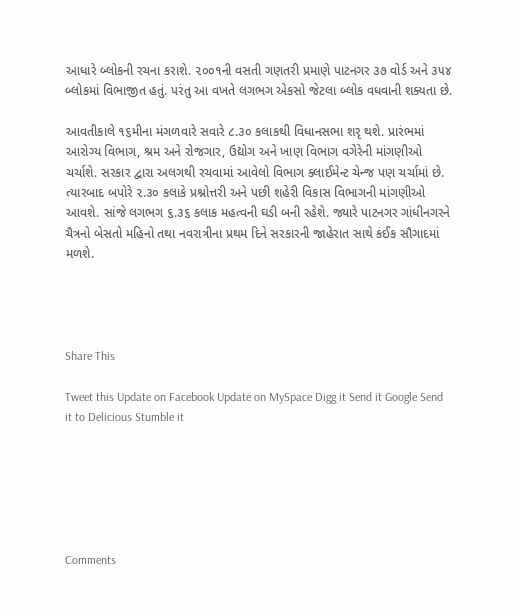આધારે બ્લોકની રચના કરાશે. ૨૦૦૧ની વસતી ગણતરી પ્રમાણે પાટનગર ૩૭ વોર્ડ અને ૩૫૪ બ્લોકમાં વિભાજીત હતું. પરંતુ આ વખતે લગભગ એકસો જેટલા બ્લોક વધવાની શક્યતા છે.

આવતીકાલે ૧૬મીના મંગળવારે સવારે ૮.૩૦ કલાકથી વિધાનસભા શરૃ થશે. પ્રારંભમાં આરોગ્ય વિભાગ, શ્રમ અને રોજગાર, ઉદ્યોગ અને ખાણ વિભાગ વગેરેની માંગણીઓ ચર્ચાશે. સરકાર દ્વારા અલગથી રચવામાં આવેલો વિભાગ ક્લાઈમેન્ટ ચેન્જ પણ ચર્ચામાં છે. ત્યારબાદ બપોરે ૨.૩૦ કલાકે પ્રશ્નોત્તરી અને પછી શહેરી વિકાસ વિભાગની માંગણીઓ આવશે. સાંજે લગભગ ૬.૩૬ કલાક મહત્વની ઘડી બની રહેશે. જ્યારે પાટનગર ગાંધીનગરને ચૈત્રનો બેસતો મહિનો તથા નવરાત્રીના પ્રથમ દિને સરકારની જાહેરાત સાથે કંઈક સૌગાદમાં મળશે.




Share This

Tweet this Update on Facebook Update on MySpace Digg it Send it Google Send it to Delicious Stumble it






Comments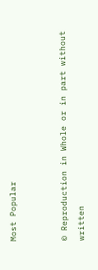Most Popular


© Reproduction in Whole or in part without written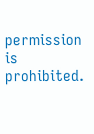permission is prohibited.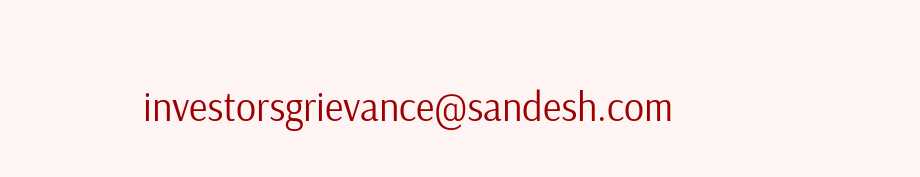investorsgrievance@sandesh.com